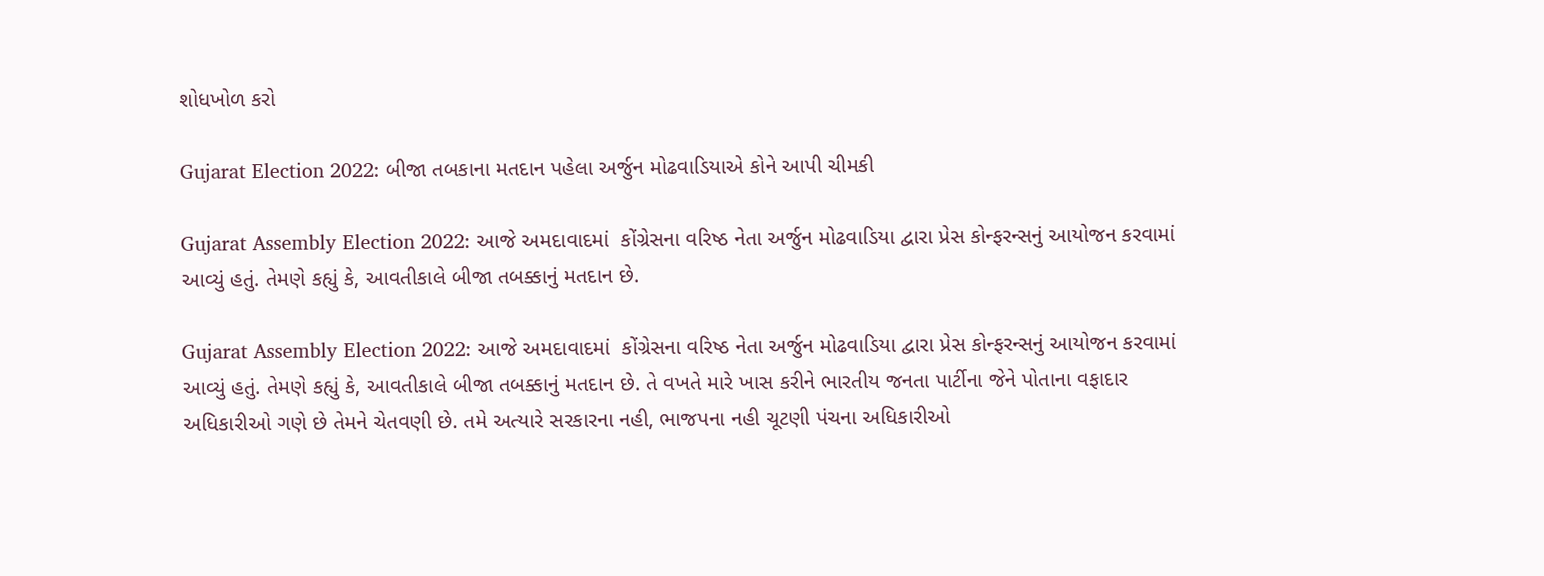શોધખોળ કરો

Gujarat Election 2022: બીજા તબકાના મતદાન પહેલા અર્જુન મોઢવાડિયાએ કોને આપી ચીમકી

Gujarat Assembly Election 2022: આજે અમદાવાદમાં  કોંગ્રેસના વરિષ્ઠ નેતા અર્જુન મોઢવાડિયા દ્વારા પ્રેસ કોન્ફરન્સનું આયોજન કરવામાં આવ્યું હતું. તેમણે કહ્યું કે, આવતીકાલે બીજા તબક્કાનું મતદાન છે.

Gujarat Assembly Election 2022: આજે અમદાવાદમાં  કોંગ્રેસના વરિષ્ઠ નેતા અર્જુન મોઢવાડિયા દ્વારા પ્રેસ કોન્ફરન્સનું આયોજન કરવામાં આવ્યું હતું. તેમણે કહ્યું કે, આવતીકાલે બીજા તબક્કાનું મતદાન છે. તે વખતે મારે ખાસ કરીને ભારતીય જનતા પાર્ટીના જેને પોતાના વફાદાર અધિકારીઓ ગણે છે તેમને ચેતવણી છે. તમે અત્યારે સરકારના નહી, ભાજપના નહી ચૂટણી પંચના અધિકારીઓ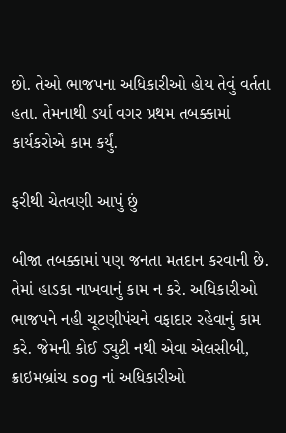છો. તેઓ ભાજપના અધિકારીઓ હોય તેવું વર્તતા હતા. તેમનાથી ડર્યા વગર પ્રથમ તબક્કામાં કાર્યકરોએ કામ કર્યું.

ફરીથી ચેતવણી આપું છું

બીજા તબક્કામાં પણ જનતા મતદાન કરવાની છે. તેમાં હાડકા નાખવાનું કામ ન કરે. અધિકારીઓ ભાજપને નહી ચૂટણીપંચને વફાદાર રહેવાનું કામ કરે. જેમની કોઈ ડ્યુટી નથી એવા એલસીબી, ક્રાઇમબ્રાંચ sog નાં અધિકારીઓ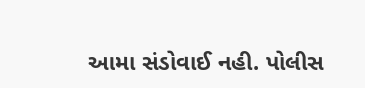આમા સંડોવાઈ નહી. પોલીસ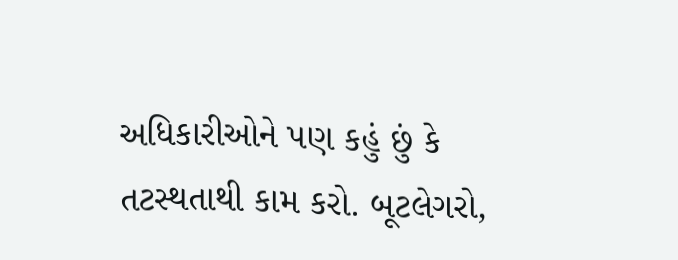અધિકારીઓને પણ કહું છું કે તટસ્થતાથી કામ કરો. બૂટલેગરો,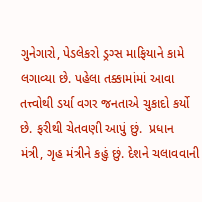ગુનેગારો, પેડલેકરો ડ્રગ્સ માફિયાને કામે લગાવ્યા છે. પહેલા તક્કામાંમાં આવા તત્ત્વોથી ડર્યા વગર જનતાએ ચુકાદો કર્યો છે. ફરીથી ચેતવણી આપું છું.  પ્રધાન મંત્રી, ગૃહ મંત્રીને કહું છું. દેશને ચલાવવાની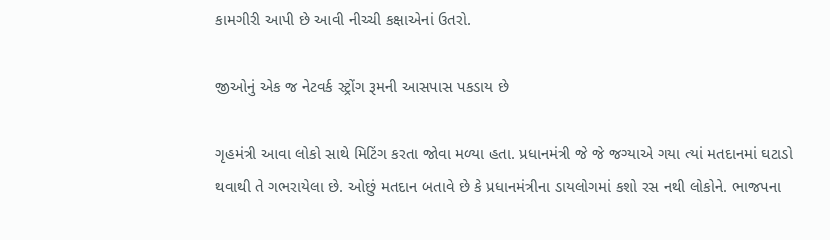કામગીરી આપી છે આવી નીચ્ચી કક્ષાએનાં ઉતરો.

જીઓનું એક જ નેટવર્ક સ્ટ્રોંગ રૂમની આસપાસ પકડાય છે

ગૃહમંત્રી આવા લોકો સાથે મિટિંગ કરતા જોવા મળ્યા હતા. પ્રધાનમંત્રી જે જે જગ્યાએ ગયા ત્યાં મતદાનમાં ઘટાડો થવાથી તે ગભરાયેલા છે. ઓછું મતદાન બતાવે છે કે પ્રધાનમંત્રીના ડાયલોગમાં કશો રસ નથી લોકોને. ભાજપના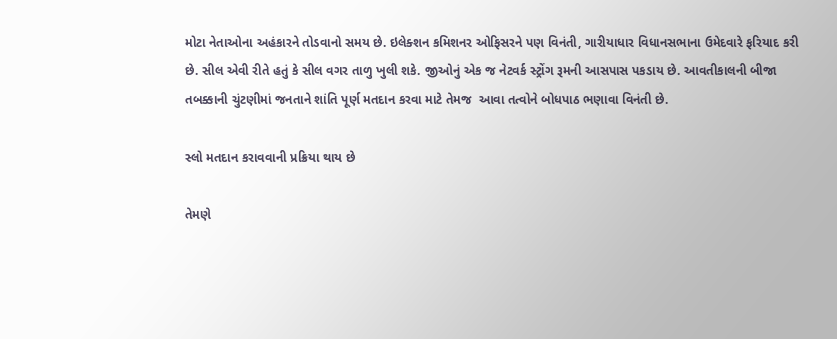મોટા નેતાઓના અહંકારને તોડવાનો સમય છે. ઇલેક્શન કમિશનર ઓફિસરને પણ વિનંતી, ગારીયાધાર વિધાનસભાના ઉમેદવારે ફરિયાદ કરી છે. સીલ એવી રીતે હતું કે સીલ વગર તાળુ ખુલી શકે. જીઓનું એક જ નેટવર્ક સ્ટ્રોંગ રૂમની આસપાસ પકડાય છે. આવતીકાલની બીજા તબક્કાની ચુંટણીમાં જનતાને શાંતિ પૂર્ણ મતદાન કરવા માટે તેમજ  આવા તત્વોને બોધપાઠ ભણાવા વિનંતી છે.

સ્લો મતદાન કરાવવાની પ્રક્રિયા થાય છે

તેમણે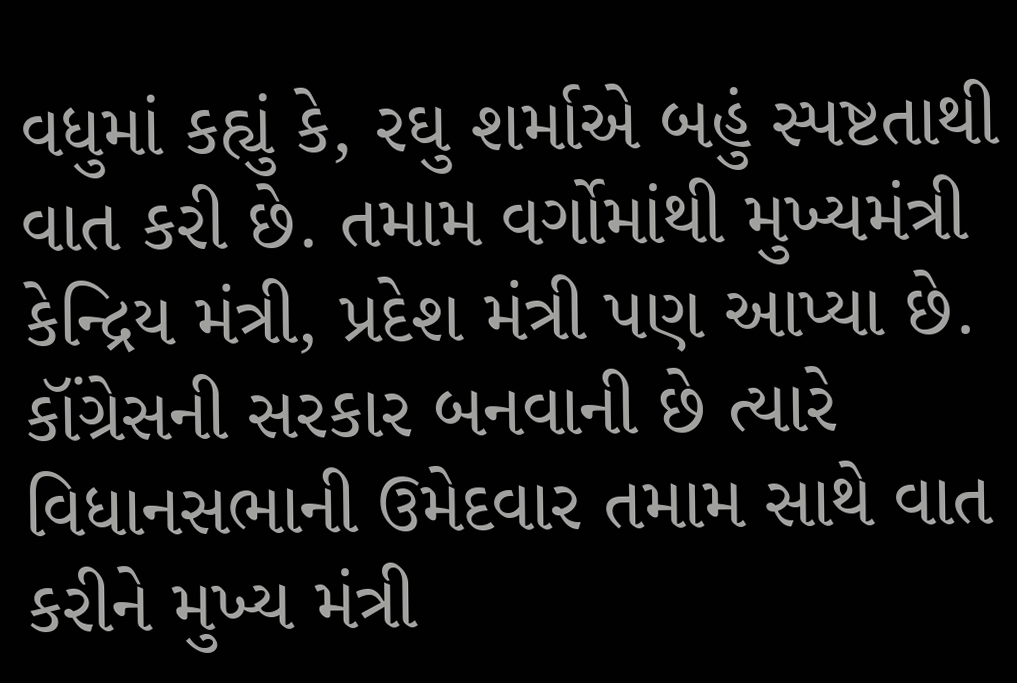વધુમાં કહ્યું કે, રઘુ શર્માએ બહું સ્પષ્ટતાથી વાત કરી છે. તમામ વર્ગોમાંથી મુખ્યમંત્રી કેન્દ્રિય મંત્રી, પ્રદેશ મંત્રી પણ આપ્યા છે. કૉંગ્રેસની સરકાર બનવાની છે ત્યારે વિધાનસભાની ઉમેદવાર તમામ સાથે વાત કરીને મુખ્ય મંત્રી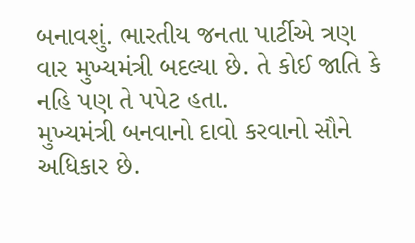બનાવશું. ભારતીય જનતા પાર્ટીએ ત્રણ વાર મુખ્યમંત્રી બદલ્યા છે. તે કોઈ જાતિ કે નહિ પણ તે પપેટ હતા.
મુખ્યમંત્રી બનવાનો દાવો કરવાનો સૌને અધિકાર છે.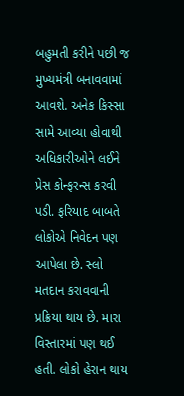બહુમતી કરીને પછી જ મુખ્યમંત્રી બનાવવામાં આવશે. અનેક કિસ્સા સામે આવ્યા હોવાથી અધિકારીઓને લઈને પ્રેસ કોન્ફરન્સ કરવી પડી. ફરિયાદ બાબતે લોકોએ નિવેદન પણ આપેલા છે. સ્લો મતદાન કરાવવાની પ્રક્રિયા થાય છે. મારા વિસ્તારમાં પણ થઈ હતી. લોકો હેરાન થાય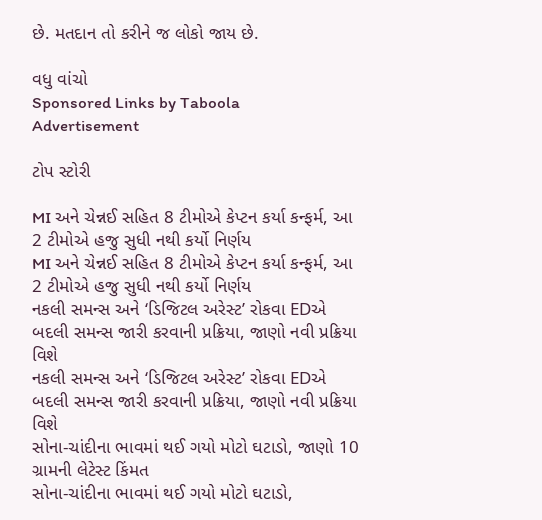છે. મતદાન તો કરીને જ લોકો જાય છે.

વધુ વાંચો
Sponsored Links by Taboola
Advertisement

ટોપ સ્ટોરી

MI અને ચેન્નઈ સહિત 8 ટીમોએ કેપ્ટન કર્યા કન્ફર્મ, આ 2 ટીમોએ હજુ સુધી નથી કર્યો નિર્ણય
MI અને ચેન્નઈ સહિત 8 ટીમોએ કેપ્ટન કર્યા કન્ફર્મ, આ 2 ટીમોએ હજુ સુધી નથી કર્યો નિર્ણય
નકલી સમન્સ અને ‘ડિજિટલ અરેસ્ટ’ રોકવા EDએ બદલી સમન્સ જારી કરવાની પ્રક્રિયા, જાણો નવી પ્રક્રિયા વિશે
નકલી સમન્સ અને ‘ડિજિટલ અરેસ્ટ’ રોકવા EDએ બદલી સમન્સ જારી કરવાની પ્રક્રિયા, જાણો નવી પ્રક્રિયા વિશે
સોના-ચાંદીના ભાવમાં થઈ ગયો મોટો ઘટાડો, જાણો 10 ગ્રામની લેટેસ્ટ કિંમત
સોના-ચાંદીના ભાવમાં થઈ ગયો મોટો ઘટાડો,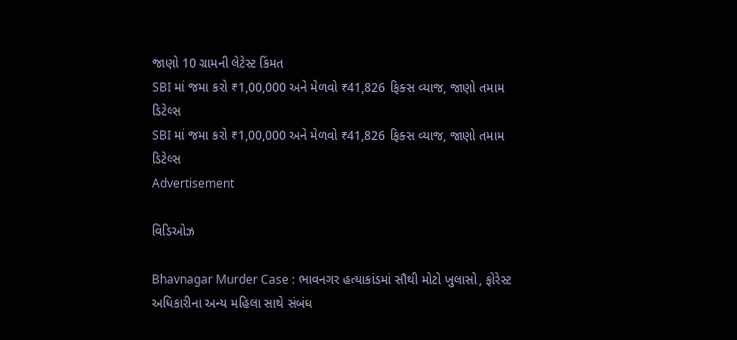જાણો 10 ગ્રામની લેટેસ્ટ કિંમત
SBI માં જમા કરો ₹1,00,000 અને મેળવો ₹41,826 ફિક્સ વ્યાજ, જાણો તમામ ડિટેલ્સ
SBI માં જમા કરો ₹1,00,000 અને મેળવો ₹41,826 ફિક્સ વ્યાજ, જાણો તમામ ડિટેલ્સ
Advertisement

વિડિઓઝ

Bhavnagar Murder Case : ભાવનગર હત્યાકાંડમાં સૌથી મોટો ખુલાસો, ફોરેસ્ટ અધિકારીના અન્ય મહિલા સાથે સંબંધ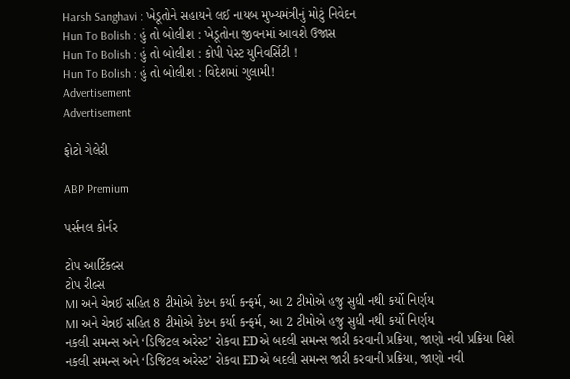Harsh Sanghavi : ખેડૂતોને સહાયને લઈ નાયબ મુખ્યમંત્રીનું મોટું નિવેદન
Hun To Bolish : હું તો બોલીશ : ખેડૂતોના જીવનમાં આવશે ઉજાસ
Hun To Bolish : હું તો બોલીશ : કોપી પેસ્ટ યુનિવર્સિટી !
Hun To Bolish : હું તો બોલીશ : વિદેશમાં ગુલામી!
Advertisement
Advertisement

ફોટો ગેલેરી

ABP Premium

પર્સનલ કોર્નર

ટોપ આર્ટિકલ્સ
ટોપ રીલ્સ
MI અને ચેન્નઈ સહિત 8 ટીમોએ કેપ્ટન કર્યા કન્ફર્મ, આ 2 ટીમોએ હજુ સુધી નથી કર્યો નિર્ણય
MI અને ચેન્નઈ સહિત 8 ટીમોએ કેપ્ટન કર્યા કન્ફર્મ, આ 2 ટીમોએ હજુ સુધી નથી કર્યો નિર્ણય
નકલી સમન્સ અને ‘ડિજિટલ અરેસ્ટ’ રોકવા EDએ બદલી સમન્સ જારી કરવાની પ્રક્રિયા, જાણો નવી પ્રક્રિયા વિશે
નકલી સમન્સ અને ‘ડિજિટલ અરેસ્ટ’ રોકવા EDએ બદલી સમન્સ જારી કરવાની પ્રક્રિયા, જાણો નવી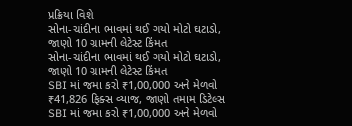પ્રક્રિયા વિશે
સોના-ચાંદીના ભાવમાં થઈ ગયો મોટો ઘટાડો, જાણો 10 ગ્રામની લેટેસ્ટ કિંમત
સોના-ચાંદીના ભાવમાં થઈ ગયો મોટો ઘટાડો, જાણો 10 ગ્રામની લેટેસ્ટ કિંમત
SBI માં જમા કરો ₹1,00,000 અને મેળવો ₹41,826 ફિક્સ વ્યાજ, જાણો તમામ ડિટેલ્સ
SBI માં જમા કરો ₹1,00,000 અને મેળવો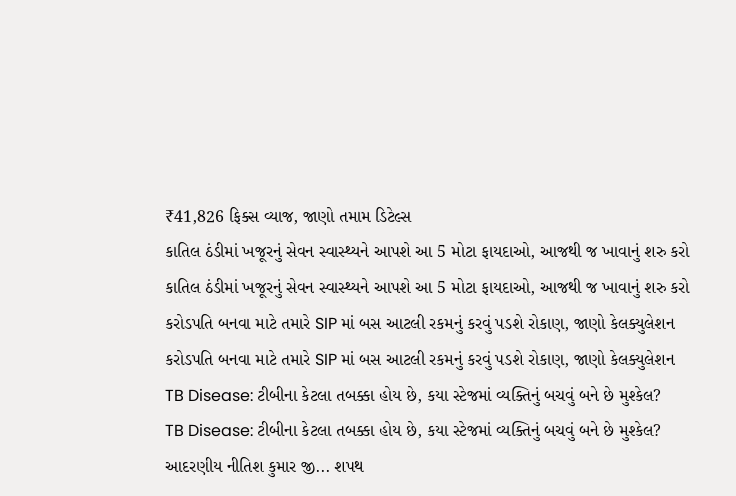₹41,826 ફિક્સ વ્યાજ, જાણો તમામ ડિટેલ્સ
કાતિલ ઠંડીમાં ખજૂરનું સેવન સ્વાસ્થ્યને આપશે આ 5 મોટા ફાયદાઓ, આજથી જ ખાવાનું શરુ કરો
કાતિલ ઠંડીમાં ખજૂરનું સેવન સ્વાસ્થ્યને આપશે આ 5 મોટા ફાયદાઓ, આજથી જ ખાવાનું શરુ કરો
કરોડપતિ બનવા માટે તમારે SIP માં બસ આટલી રકમનું કરવું પડશે રોકાણ, જાણો કેલક્યુલેશન
કરોડપતિ બનવા માટે તમારે SIP માં બસ આટલી રકમનું કરવું પડશે રોકાણ, જાણો કેલક્યુલેશન
TB Disease: ટીબીના કેટલા તબક્કા હોય છે, કયા સ્ટેજમાં વ્યક્તિનું બચવું બને છે મુશ્કેલ?
TB Disease: ટીબીના કેટલા તબક્કા હોય છે, કયા સ્ટેજમાં વ્યક્તિનું બચવું બને છે મુશ્કેલ?
આદરણીય નીતિશ કુમાર જી... શપથ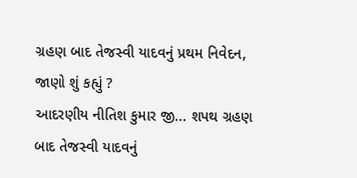ગ્રહણ બાદ તેજસ્વી યાદવનું પ્રથમ નિવેદન, જાણો શું કહ્યું ?
આદરણીય નીતિશ કુમાર જી... શપથ ગ્રહણ બાદ તેજસ્વી યાદવનું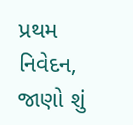પ્રથમ નિવેદન, જાણો શું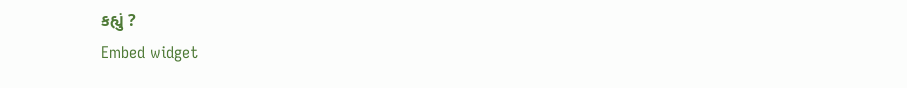કહ્યું ?
Embed widget